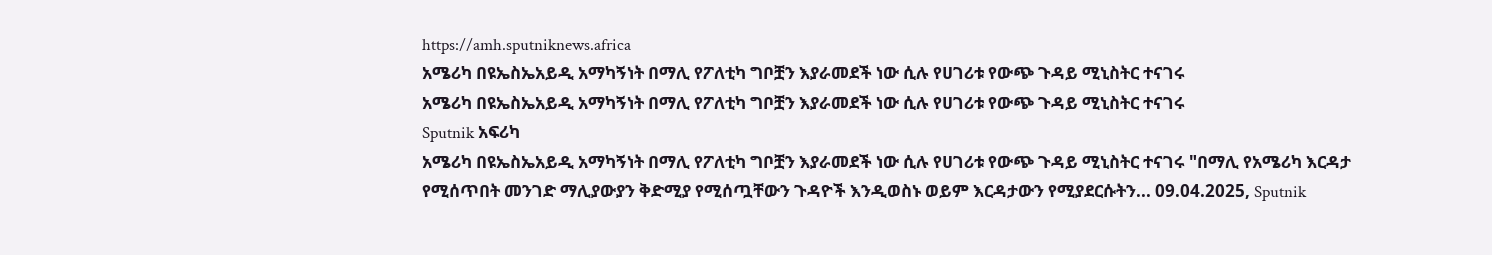https://amh.sputniknews.africa
አሜሪካ በዩኤስኤአይዲ አማካኝነት በማሊ የፖለቲካ ግቦቿን እያራመደች ነው ሲሉ የሀገሪቱ የውጭ ጉዳይ ሚኒስትር ተናገሩ
አሜሪካ በዩኤስኤአይዲ አማካኝነት በማሊ የፖለቲካ ግቦቿን እያራመደች ነው ሲሉ የሀገሪቱ የውጭ ጉዳይ ሚኒስትር ተናገሩ
Sputnik አፍሪካ
አሜሪካ በዩኤስኤአይዲ አማካኝነት በማሊ የፖለቲካ ግቦቿን እያራመደች ነው ሲሉ የሀገሪቱ የውጭ ጉዳይ ሚኒስትር ተናገሩ "በማሊ የአሜሪካ እርዳታ የሚሰጥበት መንገድ ማሊያውያን ቅድሚያ የሚሰጧቸውን ጉዳዮች እንዲወስኑ ወይም እርዳታውን የሚያደርሱትን... 09.04.2025, Sputnik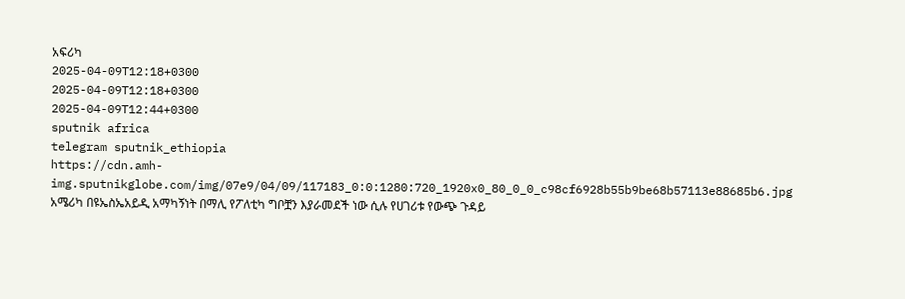አፍሪካ
2025-04-09T12:18+0300
2025-04-09T12:18+0300
2025-04-09T12:44+0300
sputnik africa
telegram sputnik_ethiopia
https://cdn.amh-img.sputnikglobe.com/img/07e9/04/09/117183_0:0:1280:720_1920x0_80_0_0_c98cf6928b55b9be68b57113e88685b6.jpg
አሜሪካ በዩኤስኤአይዲ አማካኝነት በማሊ የፖለቲካ ግቦቿን እያራመደች ነው ሲሉ የሀገሪቱ የውጭ ጉዳይ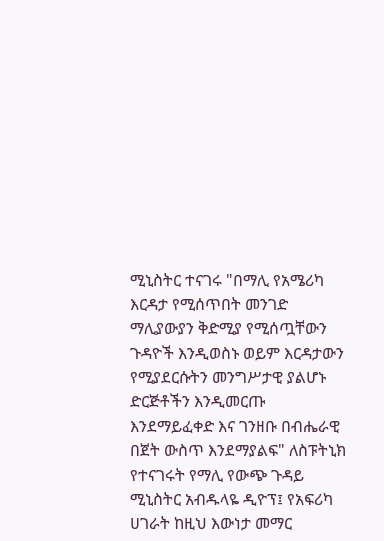ሚኒስትር ተናገሩ "በማሊ የአሜሪካ እርዳታ የሚሰጥበት መንገድ ማሊያውያን ቅድሚያ የሚሰጧቸውን ጉዳዮች እንዲወስኑ ወይም እርዳታውን የሚያደርሱትን መንግሥታዊ ያልሆኑ ድርጅቶችን እንዲመርጡ እንደማይፈቀድ እና ገንዘቡ በብሔራዊ በጀት ውስጥ እንደማያልፍ" ለስፑትኒክ የተናገሩት የማሊ የውጭ ጉዳይ ሚኒስትር አብዱላዬ ዲዮፕ፤ የአፍሪካ ሀገራት ከዚህ እውነታ መማር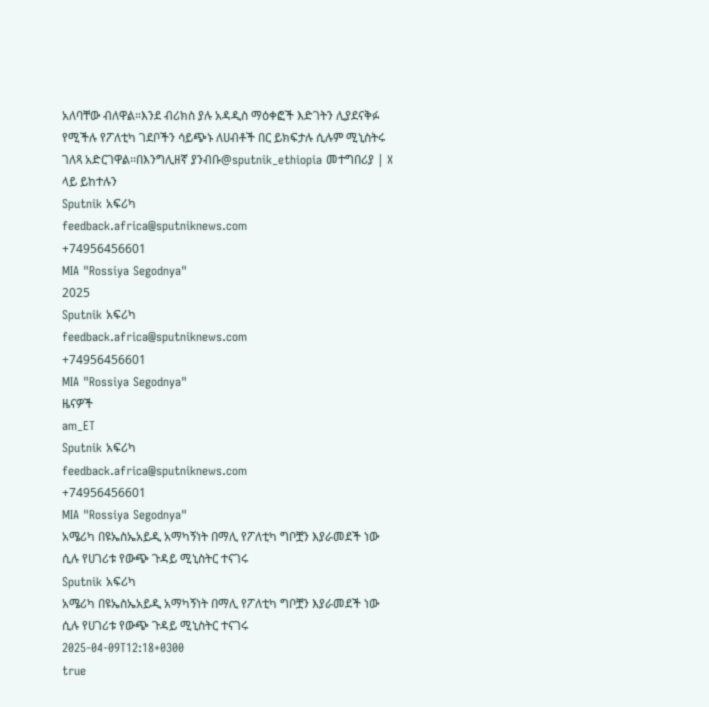አለባቸው ብለዋል።እንደ ብሪክስ ያሉ አዳዲስ ማዕቀፎች እድገትን ሊያደናቅፉ የሚችሉ የፖለቲካ ገደቦችን ሳይጭኑ ለሀብቶች በር ይክፍታሉ ሲሉም ሚኒስትሩ ገለጻ አድርገዋል፡፡በእንግሊዘኛ ያንብቡ@sputnik_ethiopia መተግበሪያ | X ላይ ይከተሉን
Sputnik አፍሪካ
feedback.africa@sputniknews.com
+74956456601
MIA "Rossiya Segodnya"
2025
Sputnik አፍሪካ
feedback.africa@sputniknews.com
+74956456601
MIA "Rossiya Segodnya"
ዜናዎች
am_ET
Sputnik አፍሪካ
feedback.africa@sputniknews.com
+74956456601
MIA "Rossiya Segodnya"
አሜሪካ በዩኤስኤአይዲ አማካኝነት በማሊ የፖለቲካ ግቦቿን እያራመደች ነው ሲሉ የሀገሪቱ የውጭ ጉዳይ ሚኒስትር ተናገሩ
Sputnik አፍሪካ
አሜሪካ በዩኤስኤአይዲ አማካኝነት በማሊ የፖለቲካ ግቦቿን እያራመደች ነው ሲሉ የሀገሪቱ የውጭ ጉዳይ ሚኒስትር ተናገሩ
2025-04-09T12:18+0300
true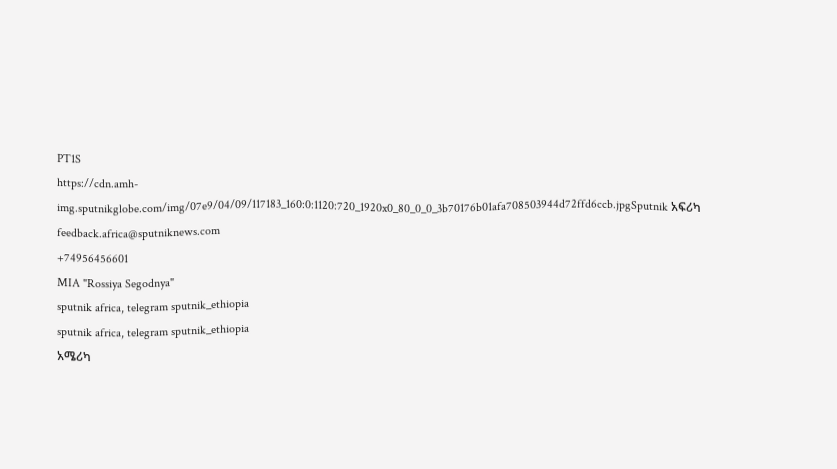PT1S
https://cdn.amh-img.sputnikglobe.com/img/07e9/04/09/117183_160:0:1120:720_1920x0_80_0_0_3b70176b01afa708503944d72ffd6ccb.jpgSputnik አፍሪካ
feedback.africa@sputniknews.com
+74956456601
MIA "Rossiya Segodnya"
sputnik africa, telegram sputnik_ethiopia
sputnik africa, telegram sputnik_ethiopia
አሜሪካ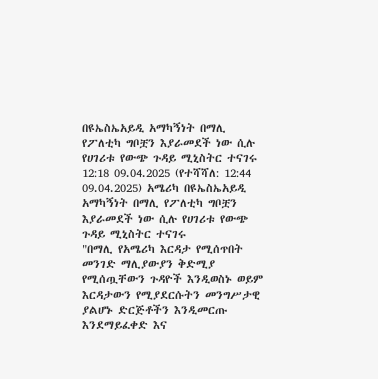በዩኤስኤአይዲ አማካኝነት በማሊ የፖለቲካ ግቦቿን እያራመደች ነው ሲሉ የሀገሪቱ የውጭ ጉዳይ ሚኒስትር ተናገሩ
12:18 09.04.2025 (የተሻሻለ: 12:44 09.04.2025) አሜሪካ በዩኤስኤአይዲ አማካኝነት በማሊ የፖለቲካ ግቦቿን እያራመደች ነው ሲሉ የሀገሪቱ የውጭ ጉዳይ ሚኒስትር ተናገሩ
"በማሊ የአሜሪካ እርዳታ የሚሰጥበት መንገድ ማሊያውያን ቅድሚያ የሚሰጧቸውን ጉዳዮች እንዲወስኑ ወይም እርዳታውን የሚያደርሱትን መንግሥታዊ ያልሆኑ ድርጅቶችን እንዲመርጡ እንደማይፈቀድ እና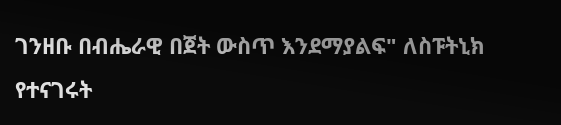ገንዘቡ በብሔራዊ በጀት ውስጥ እንደማያልፍ" ለስፑትኒክ የተናገሩት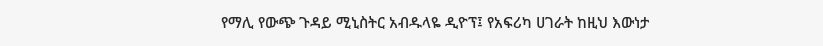የማሊ የውጭ ጉዳይ ሚኒስትር አብዱላዬ ዲዮፕ፤ የአፍሪካ ሀገራት ከዚህ እውነታ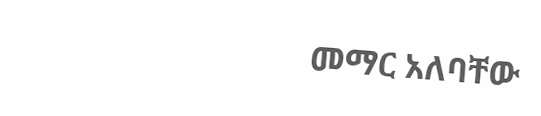መማር አለባቸው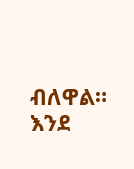ብለዋል።
እንደ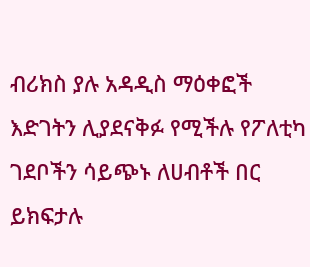ብሪክስ ያሉ አዳዲስ ማዕቀፎች እድገትን ሊያደናቅፉ የሚችሉ የፖለቲካ ገደቦችን ሳይጭኑ ለሀብቶች በር ይክፍታሉ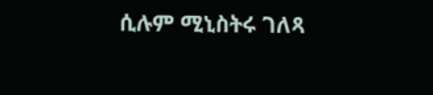ሲሉም ሚኒስትሩ ገለጻ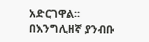አድርገዋል፡፡
በእንግሊዘኛ ያንብቡ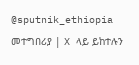@sputnik_ethiopia
መተግበሪያ | X ላይ ይከተሉን